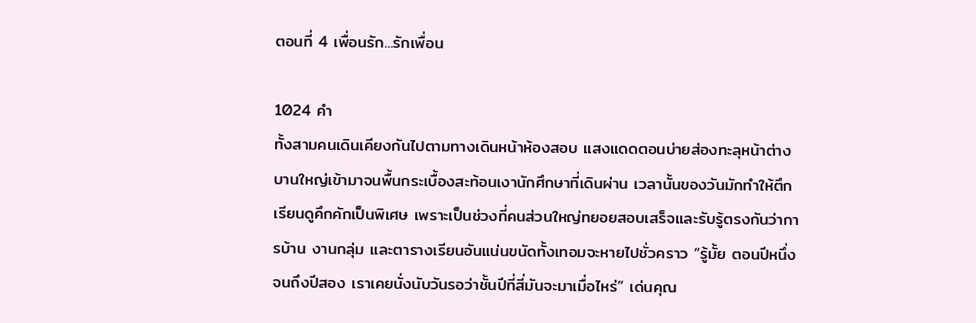ตอนที่ 4 เพื่อนรัก...รักเพื่อน

1024 คำ
ทั้งสามคนเดินเคียงกันไปตามทางเดินหน้าห้องสอบ แสงแดดตอนบ่ายส่องทะลุหน้าต่างบานใหญ่เข้ามาจนพื้นกระเบื้องสะท้อนเงานักศึกษาที่เดินผ่าน เวลานั้นของวันมักทำให้ตึกเรียนดูคึกคักเป็นพิเศษ เพราะเป็นช่วงที่คนส่วนใหญ่ทยอยสอบเสร็จและรับรู้ตรงกันว่าการบ้าน งานกลุ่ม และตารางเรียนอันแน่นขนัดทั้งเทอมจะหายไปชั่วคราว “รู้มั้ย ตอนปีหนึ่งจนถึงปีสอง เราเคยนั่งนับวันรอว่าชั้นปีที่สี่มันจะมาเมื่อไหร่” เด่นคุณ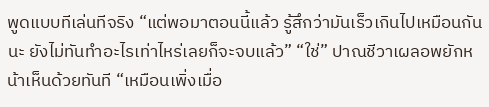พูดแบบทีเล่นทีจริง “แต่พอมาตอนนี้แล้ว รู้สึกว่ามันเร็วเกินไปเหมือนกันนะ ยังไม่ทันทำอะไรเท่าไหร่เลยก็จะจบแล้ว” “ใช่” ปาณชีวาเผลอพยักหน้าเห็นด้วยทันที “เหมือนเพิ่งเมื่อ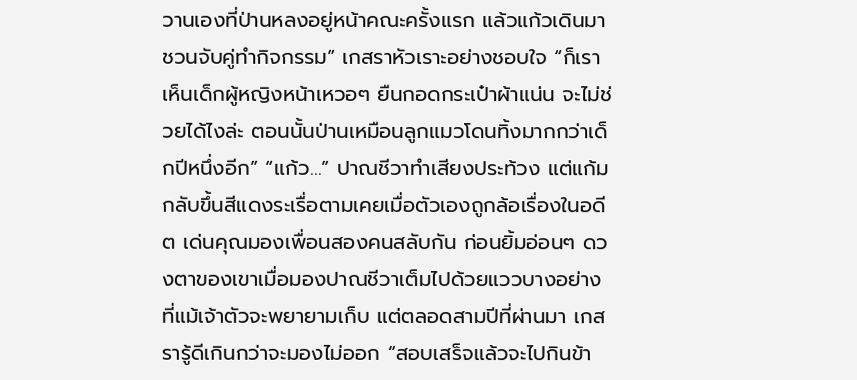วานเองที่ป่านหลงอยู่หน้าคณะครั้งแรก แล้วแก้วเดินมาชวนจับคู่ทำกิจกรรม” เกสราหัวเราะอย่างชอบใจ “ก็เราเห็นเด็กผู้หญิงหน้าเหวอๆ ยืนกอดกระเป๋าผ้าแน่น จะไม่ช่วยได้ไงล่ะ ตอนนั้นป่านเหมือนลูกแมวโดนทิ้งมากกว่าเด็กปีหนึ่งอีก” “แก้ว…” ปาณชีวาทำเสียงประท้วง แต่แก้มกลับขึ้นสีแดงระเรื่อตามเคยเมื่อตัวเองถูกล้อเรื่องในอดีต เด่นคุณมองเพื่อนสองคนสลับกัน ก่อนยิ้มอ่อนๆ ดวงตาของเขาเมื่อมองปาณชีวาเต็มไปด้วยแววบางอย่างที่แม้เจ้าตัวจะพยายามเก็บ แต่ตลอดสามปีที่ผ่านมา เกสรารู้ดีเกินกว่าจะมองไม่ออก “สอบเสร็จแล้วจะไปกินข้า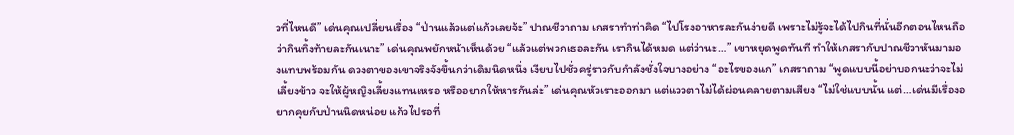วที่ไหนดี” เด่นคุณเปลี่ยนเรื่อง “ป่านแล้วแต่แก้วเลยจ้ะ” ปาณชีวาถาม เกสราทำท่าคิด “ไปโรงอาหารละกันง่ายดี เพราะไม่รู้จะได้ไปกินที่นั่นอีกตอนไหนถือว่ากินทิ้งท้ายละกันเนาะ” เด่นคุณพยักหน้าเห็นด้วย “แล้วแต่พวกเธอละกัน เรากินได้หมด แต่ว่านะ…” เขาหยุดพูดทันที ทำให้เกสรากับปาณชีวาหันมามองแทบพร้อมกัน ดวงตาของเขาจริงจังขึ้นกว่าเดิมนิดหนึ่ง เงียบไปชั่วครู่ราวกับกำลังชั่งใจบางอย่าง “อะไรของแก” เกสราถาม “พูดแบบนี้อย่าบอกนะว่าจะไม่เลี้ยงข้าว จะให้ผู้หญิงเลี้ยงแทนเหรอ หรืออยากให้หารกันล่ะ” เด่นคุณหัวเราะออกมา แต่แววตาไม่ได้ผ่อนคลายตามเสียง “ไม่ใช่แบบนั้น แต่…เด่นมีเรื่องอยากคุยกับป่านนิดหน่อย แก้วไปรอที่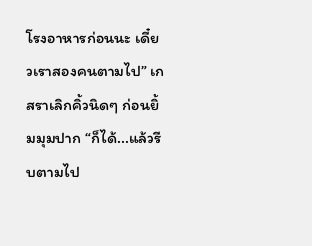โรงอาหารก่อนนะ เดี๋ยวเราสองคนตามไป” เกสราเลิกคิ้วนิดๆ ก่อนยิ้มมุมปาก “ก็ได้...แล้วรีบตามไป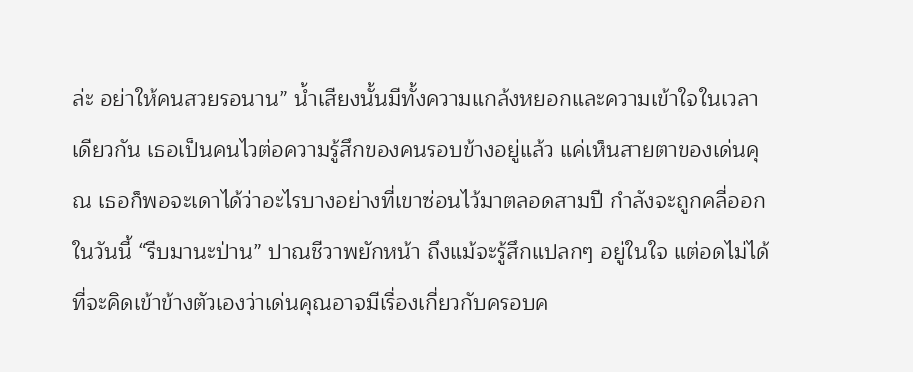ล่ะ อย่าให้คนสวยรอนาน” น้ำเสียงนั้นมีทั้งความแกล้งหยอกและความเข้าใจในเวลาเดียวกัน เธอเป็นคนไวต่อความรู้สึกของคนรอบข้างอยู่แล้ว แค่เห็นสายตาของเด่นคุณ เธอก็พอจะเดาได้ว่าอะไรบางอย่างที่เขาซ่อนไว้มาตลอดสามปี กำลังจะถูกคลี่ออกในวันนี้ “รีบมานะป่าน” ปาณชีวาพยักหน้า ถึงแม้จะรู้สึกแปลกๆ อยู่ในใจ แต่อดไม่ได้ที่จะคิดเข้าข้างตัวเองว่าเด่นคุณอาจมีเรื่องเกี่ยวกับครอบค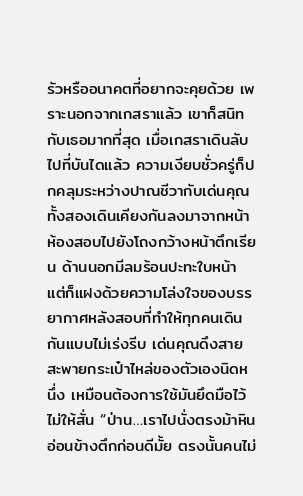รัวหรืออนาคตที่อยากจะคุยด้วย เพราะนอกจากเกสราแล้ว เขาก็สนิทกับเธอมากที่สุด เมื่อเกสราเดินลับไปที่บันไดแล้ว ความเงียบชั่วครู่ก็ปกคลุมระหว่างปาณชีวากับเด่นคุณ ทั้งสองเดินเคียงกันลงมาจากหน้าห้องสอบไปยังโถงกว้างหน้าตึกเรียน ด้านนอกมีลมร้อนปะทะใบหน้า แต่ก็แฝงด้วยความโล่งใจของบรรยากาศหลังสอบที่ทำให้ทุกคนเดินกันแบบไม่เร่งรีบ เด่นคุณดึงสายสะพายกระเป๋าไหล่ของตัวเองนิดหนึ่ง เหมือนต้องการใช้มันยึดมือไว้ไม่ให้สั่น “ป่าน…เราไปนั่งตรงม้าหินอ่อนข้างตึกก่อนดีมั้ย ตรงนั้นคนไม่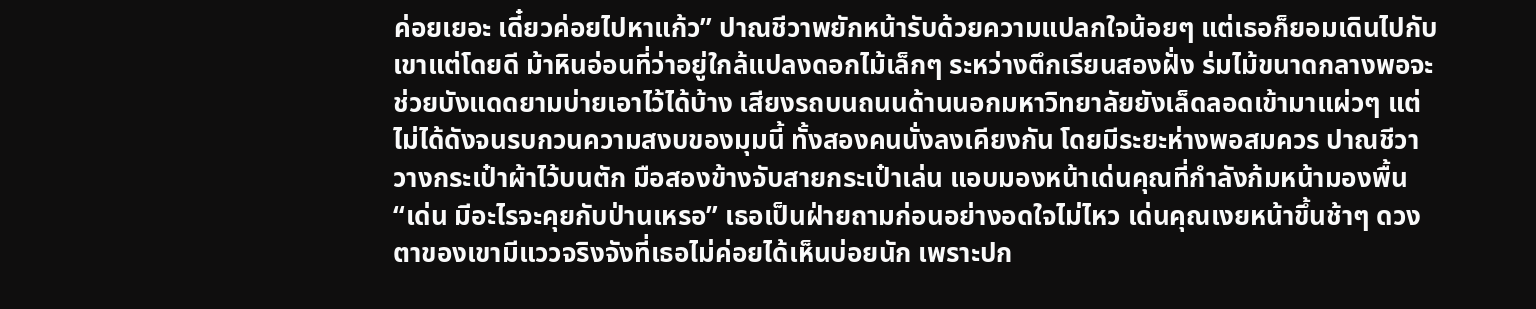ค่อยเยอะ เดี๋ยวค่อยไปหาแก้ว” ปาณชีวาพยักหน้ารับด้วยความแปลกใจน้อยๆ แต่เธอก็ยอมเดินไปกับเขาแต่โดยดี ม้าหินอ่อนที่ว่าอยู่ใกล้แปลงดอกไม้เล็กๆ ระหว่างตึกเรียนสองฝั่ง ร่มไม้ขนาดกลางพอจะช่วยบังแดดยามบ่ายเอาไว้ได้บ้าง เสียงรถบนถนนด้านนอกมหาวิทยาลัยยังเล็ดลอดเข้ามาแผ่วๆ แต่ไม่ได้ดังจนรบกวนความสงบของมุมนี้ ทั้งสองคนนั่งลงเคียงกัน โดยมีระยะห่างพอสมควร ปาณชีวาวางกระเป๋าผ้าไว้บนตัก มือสองข้างจับสายกระเป๋าเล่น แอบมองหน้าเด่นคุณที่กำลังก้มหน้ามองพื้น “เด่น มีอะไรจะคุยกับป่านเหรอ” เธอเป็นฝ่ายถามก่อนอย่างอดใจไม่ไหว เด่นคุณเงยหน้าขึ้นช้าๆ ดวงตาของเขามีแววจริงจังที่เธอไม่ค่อยได้เห็นบ่อยนัก เพราะปก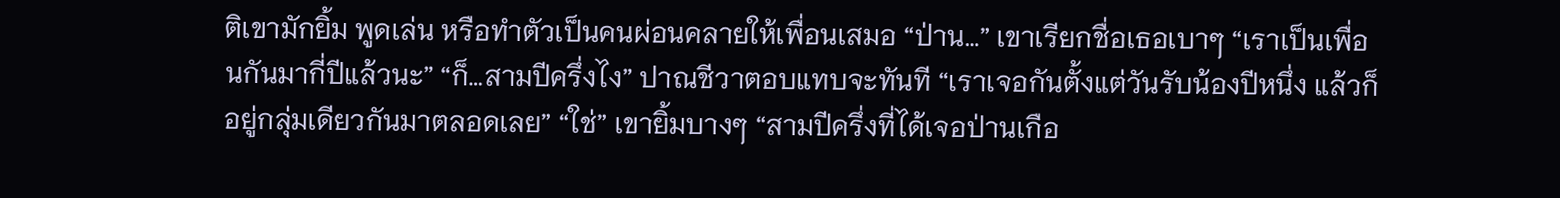ติเขามักยิ้ม พูดเล่น หรือทำตัวเป็นคนผ่อนคลายให้เพื่อนเสมอ “ป่าน…” เขาเรียกชื่อเธอเบาๆ “เราเป็นเพื่อนกันมากี่ปีแล้วนะ” “ก็…สามปีครึ่งไง” ปาณชีวาตอบแทบจะทันที “เราเจอกันตั้งแต่วันรับน้องปีหนึ่ง แล้วก็อยู่กลุ่มเดียวกันมาตลอดเลย” “ใช่” เขายิ้มบางๆ “สามปีครึ่งที่ได้เจอป่านเกือ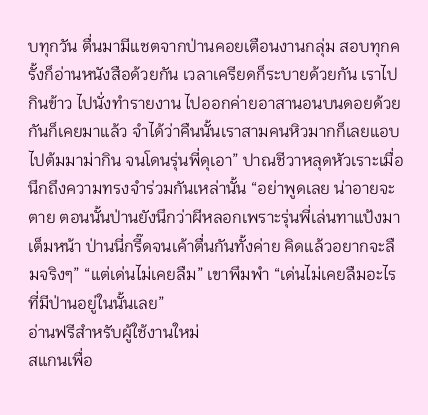บทุกวัน ตื่นมามีแชตจากป่านคอยเตือนงานกลุ่ม สอบทุกครั้งก็อ่านหนังสือด้วยกัน เวลาเครียดก็ระบายด้วยกัน เราไปกินข้าว ไปนั่งทำรายงาน ไปออกค่ายอาสานอนบนดอยด้วยกันก็เคยมาแล้ว จำได้ว่าคืนนั้นเราสามคนหิวมากก็เลยแอบไปต้มมาม่ากิน จนโดนรุ่นพี่ดุเอา” ปาณชีวาหลุดหัวเราะเมื่อนึกถึงความทรงจำร่วมกันเหล่านั้น “อย่าพูดเลย น่าอายจะตาย ตอนนั้นป่านยังนึกว่าผีหลอกเพราะรุ่นพี่เล่นทาแป้งมาเต็มหน้า ป่านนี่กรี๊ดจนเค้าตื่นกันทั้งค่าย คิดแล้วอยากจะลืมจริงๆ” “แต่เด่นไม่เคยลืม” เขาพึมพำ “เด่นไม่เคยลืมอะไรที่มีป่านอยู่ในนั้นเลย”
อ่านฟรีสำหรับผู้ใช้งานใหม่
สแกนเพื่อ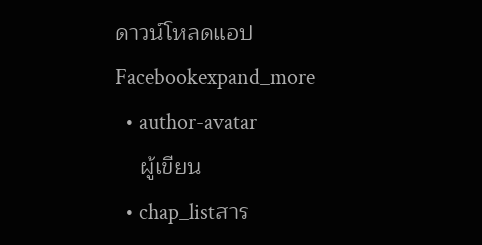ดาวน์โหลดแอป
Facebookexpand_more
  • author-avatar
    ผู้เขียน
  • chap_listสาร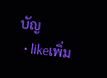บัญ
  • likeเพิ่ม